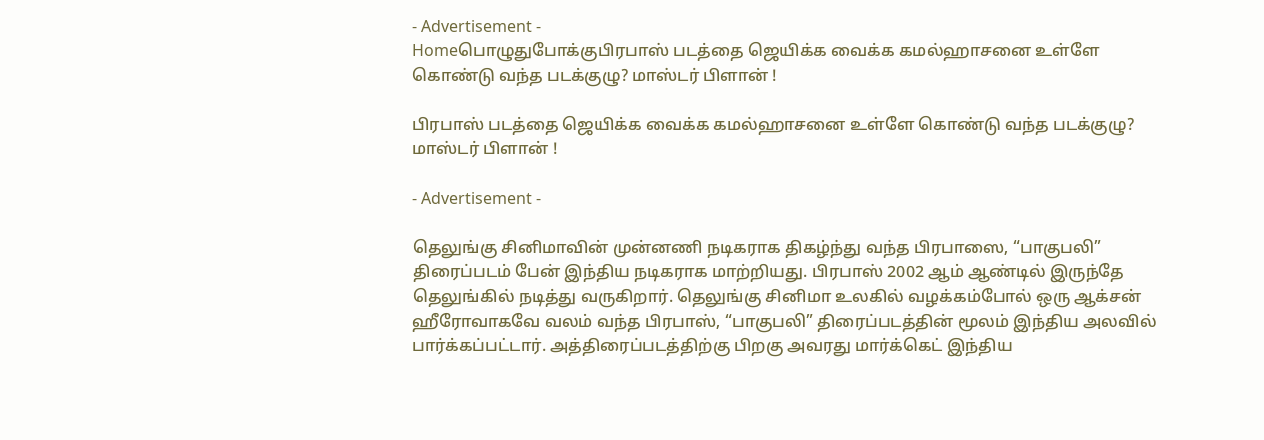- Advertisement -
Homeபொழுதுபோக்குபிரபாஸ் படத்தை ஜெயிக்க வைக்க கமல்ஹாசனை உள்ளே கொண்டு வந்த படக்குழு? மாஸ்டர் பிளான் !

பிரபாஸ் படத்தை ஜெயிக்க வைக்க கமல்ஹாசனை உள்ளே கொண்டு வந்த படக்குழு? மாஸ்டர் பிளான் !

- Advertisement -

தெலுங்கு சினிமாவின் முன்னணி நடிகராக திகழ்ந்து வந்த பிரபாஸை, “பாகுபலி” திரைப்படம் பேன் இந்திய நடிகராக மாற்றியது. பிரபாஸ் 2002 ஆம் ஆண்டில் இருந்தே தெலுங்கில் நடித்து வருகிறார். தெலுங்கு சினிமா உலகில் வழக்கம்போல் ஒரு ஆக்சன் ஹீரோவாகவே வலம் வந்த பிரபாஸ், “பாகுபலி” திரைப்படத்தின் மூலம் இந்திய அலவில் பார்க்கப்பட்டார். அத்திரைப்படத்திற்கு பிறகு அவரது மார்க்கெட் இந்திய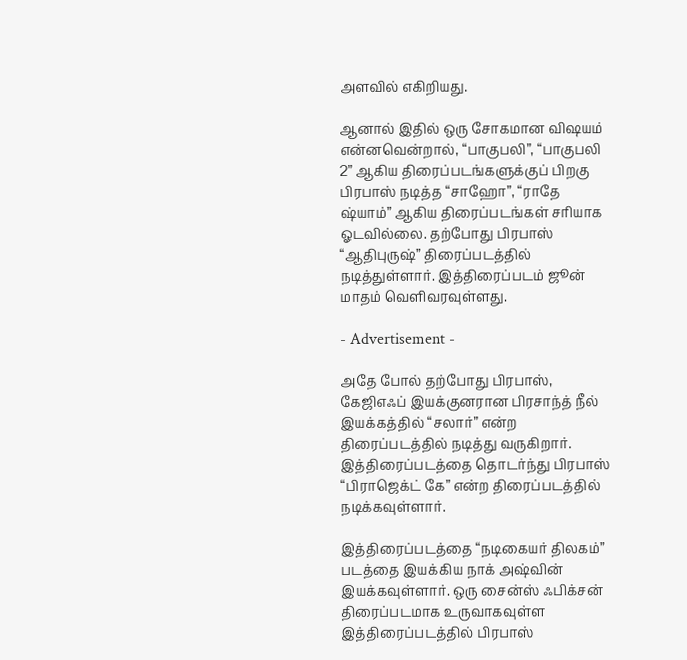அளவில் எகிறியது.

ஆனால் இதில் ஒரு சோகமான விஷயம் என்னவென்றால், “பாகுபலி”, “பாகுபலி 2” ஆகிய திரைப்படங்களுக்குப் பிறகு பிரபாஸ் நடித்த “சாஹோ”, “ராதே ஷ்யாம்” ஆகிய திரைப்படங்கள் சரியாக ஓடவில்லை. தற்போது பிரபாஸ் “ஆதிபுருஷ்” திரைப்படத்தில் நடித்துள்ளார். இத்திரைப்படம் ஜூன் மாதம் வெளிவரவுள்ளது.

- Advertisement -

அதே போல் தற்போது பிரபாஸ், கேஜிஎஃப் இயக்குனரான பிரசாந்த் நீல் இயக்கத்தில் “சலார்” என்ற திரைப்படத்தில் நடித்து வருகிறார். இத்திரைப்படத்தை தொடர்ந்து பிரபாஸ் “பிராஜெக்ட் கே” என்ற திரைப்படத்தில் நடிக்கவுள்ளார்.

இத்திரைப்படத்தை “நடிகையர் திலகம்” படத்தை இயக்கிய நாக் அஷ்வின் இயக்கவுள்ளார். ஒரு சைன்ஸ் ஃபிக்சன் திரைப்படமாக உருவாகவுள்ள இத்திரைப்படத்தில் பிரபாஸ்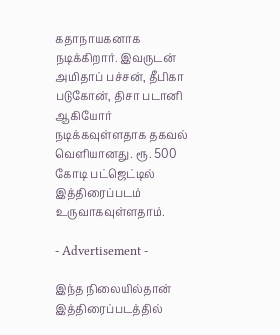கதாநாயகனாக நடிக்கிறார். இவருடன் அமிதாப் பச்சன், தீபிகா படுகோன், திசா படானி ஆகியோர் நடிக்கவுள்ளதாக தகவல் வெளியானது. ரூ. 500 கோடி பட்ஜெட்டில் இத்திரைப்படம் உருவாகவுள்ளதாம்.

- Advertisement -

இந்த நிலையில்தான் இத்திரைப்படத்தில்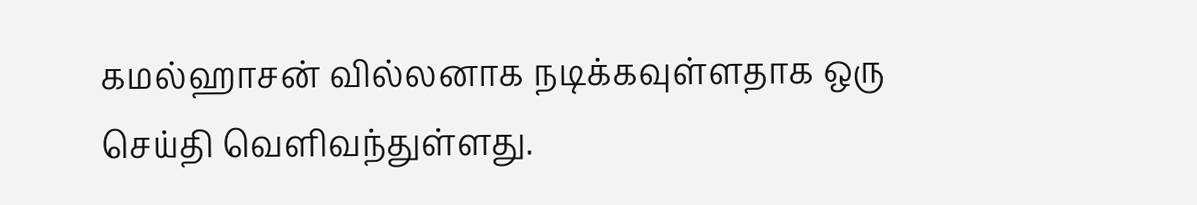கமல்ஹாசன் வில்லனாக நடிக்கவுள்ளதாக ஒரு செய்தி வெளிவந்துள்ளது.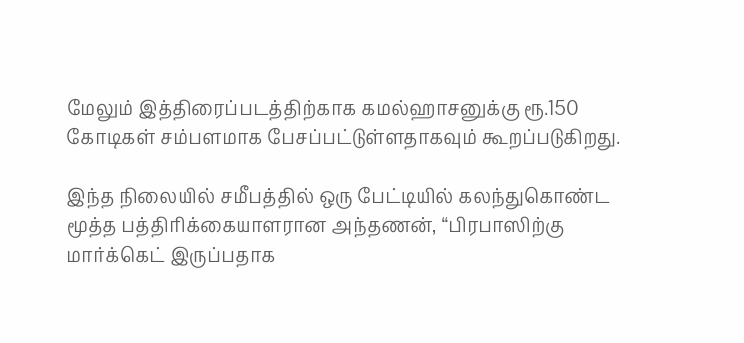மேலும் இத்திரைப்படத்திற்காக கமல்ஹாசனுக்கு ரூ.150 கோடிகள் சம்பளமாக பேசப்பட்டுள்ளதாகவும் கூறப்படுகிறது.

இந்த நிலையில் சமீபத்தில் ஒரு பேட்டியில் கலந்துகொண்ட மூத்த பத்திரிக்கையாளரான அந்தணன், “பிரபாஸிற்கு மார்க்கெட் இருப்பதாக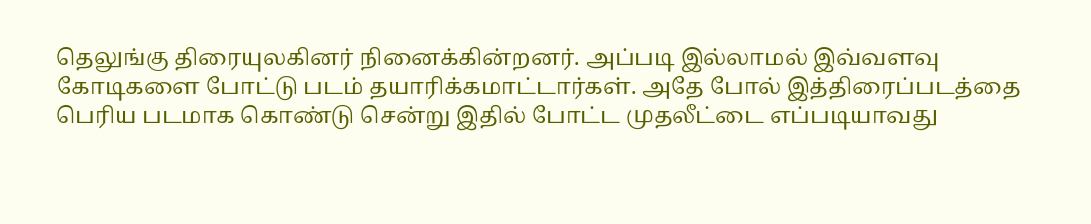தெலுங்கு திரையுலகினர் நினைக்கின்றனர். அப்படி இல்லாமல் இவ்வளவு கோடிகளை போட்டு படம் தயாரிக்கமாட்டார்கள். அதே போல் இத்திரைப்படத்தை பெரிய படமாக கொண்டு சென்று இதில் போட்ட முதலீட்டை எப்படியாவது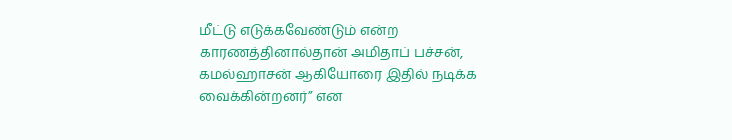மீட்டு எடுக்கவேண்டும் என்ற காரணத்தினால்தான் அமிதாப் பச்சன், கமல்ஹாசன் ஆகியோரை இதில் நடிக்க வைக்கின்றனர்” என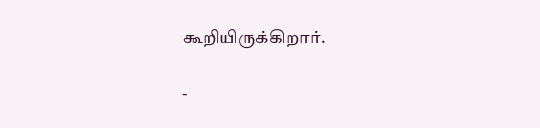கூறியிருக்கிறார்.

-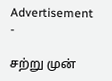Advertisement -

சற்று முன்